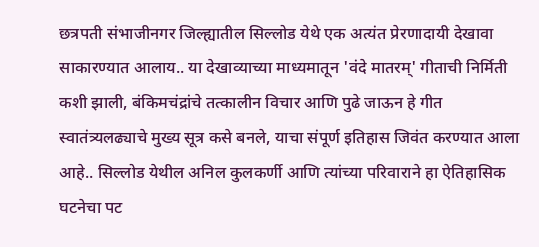छत्रपती संभाजीनगर जिल्ह्यातील सिल्लोड येथे एक अत्यंत प्रेरणादायी देखावा साकारण्यात आलाय.. या देखाव्याच्या माध्यमातून 'वंदे मातरम्' गीताची निर्मिती कशी झाली, बंकिमचंद्रांचे तत्कालीन विचार आणि पुढे जाऊन हे गीत स्वातंत्र्यलढ्याचे मुख्य सूत्र कसे बनले, याचा संपूर्ण इतिहास जिवंत करण्यात आला आहे.. सिल्लोड येथील अनिल कुलकर्णी आणि त्यांच्या परिवाराने हा ऐतिहासिक घटनेचा पट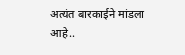अत्यंत बारकाईने मांडला आहे..